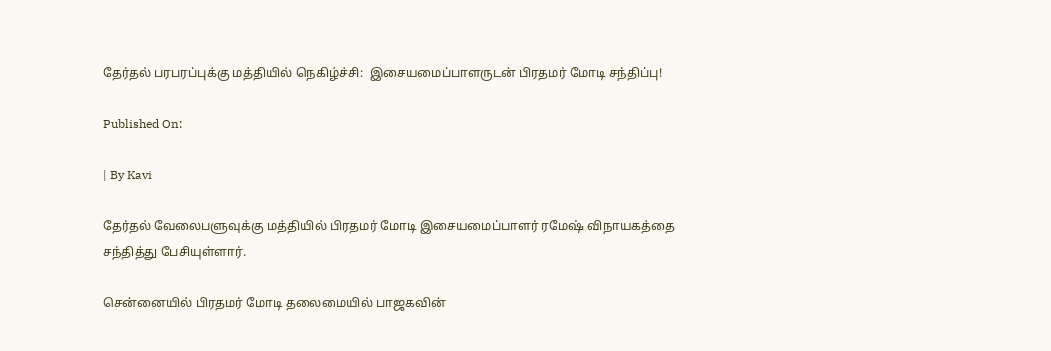தேர்தல் பரபரப்புக்கு மத்தியில் நெகிழ்ச்சி:  இசையமைப்பாளருடன் பிரதமர் மோடி சந்திப்பு!

Published On:

| By Kavi

தேர்தல் வேலைபளுவுக்கு மத்தியில் பிரதமர் மோடி இசையமைப்பாளர் ரமேஷ் விநாயகத்தை சந்தித்து பேசியுள்ளார்.

சென்னையில் பிரதமர் மோடி தலைமையில் பாஜகவின்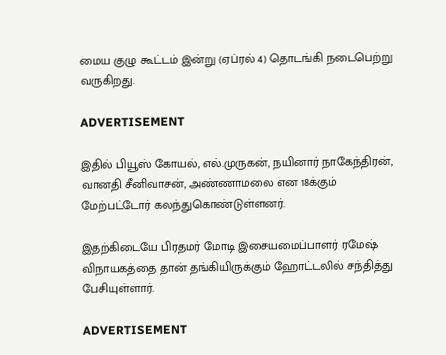மைய குழு கூட்டம் இன்று (ஏப்ரல் 4) தொடங்கி நடைபெற்று வருகிறது.

ADVERTISEMENT

இதில் பியூஸ் கோயல், எல்.முருகன், நயினார் நாகேந்திரன், வானதி சீனிவாசன், அண்ணாமலை என 18க்கும் மேற்பட்டோர் கலந்துகொண்டுள்ளனர்.

இதற்கிடையே பிரதமர் மோடி இசையமைப்பாளர் ரமேஷ் விநாயகத்தை தான் தங்கியிருக்கும் ஹோட்டலில் சந்தித்து பேசியுள்ளார்.

ADVERTISEMENT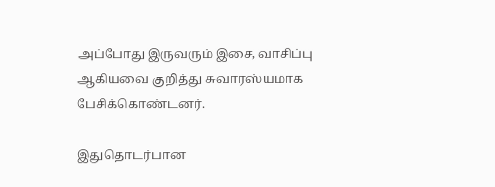அப்போது இருவரும் இசை, வாசிப்பு ஆகியவை குறித்து சுவாரஸ்யமாக பேசிக்கொண்டனர்.

இதுதொடர்பான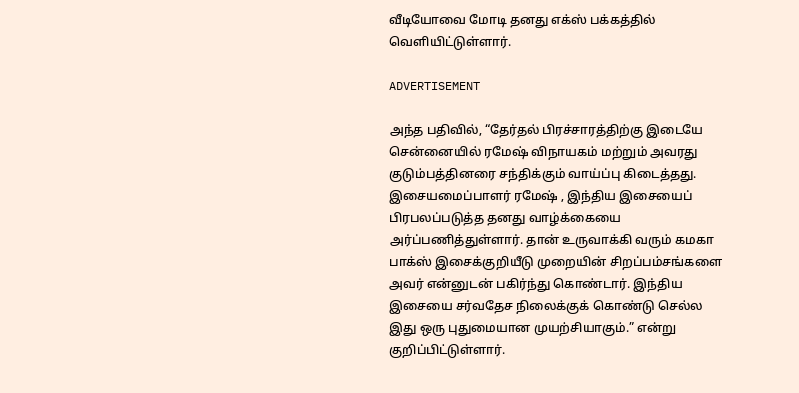வீடியோவை மோடி தனது எக்ஸ் பக்கத்தில் வெளியிட்டுள்ளார்.

ADVERTISEMENT

அந்த பதிவில், “தேர்தல் பிரச்சாரத்திற்கு இடையே சென்னையில் ரமேஷ் விநாயகம் மற்றும் அவரது குடும்பத்தினரை சந்திக்கும் வாய்ப்பு கிடைத்தது. இசையமைப்பாளர் ரமேஷ் , இந்திய இசையைப் பிரபலப்படுத்த தனது வாழ்க்கையை அர்ப்பணித்துள்ளார். தான் உருவாக்கி வரும் கமகா பாக்ஸ் இசைக்குறியீடு முறையின் சிறப்பம்சங்களை அவர் என்னுடன் பகிர்ந்து கொண்டார். இந்திய இசையை சர்வதேச நிலைக்குக் கொண்டு செல்ல இது ஒரு புதுமையான முயற்சியாகும்.” என்று குறிப்பிட்டுள்ளார்.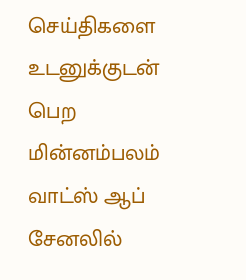செய்திகளை உடனுக்குடன் பெற மின்னம்பலம் வாட்ஸ் ஆப் சேனலில்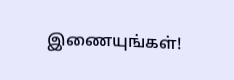இணையுங்கள்!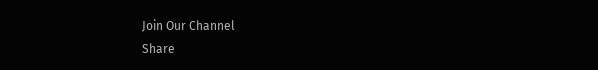Join Our Channel
Share